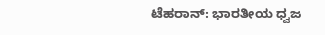ಟೆಹರಾನ್: ಭಾರತೀಯ ಧ್ವಜ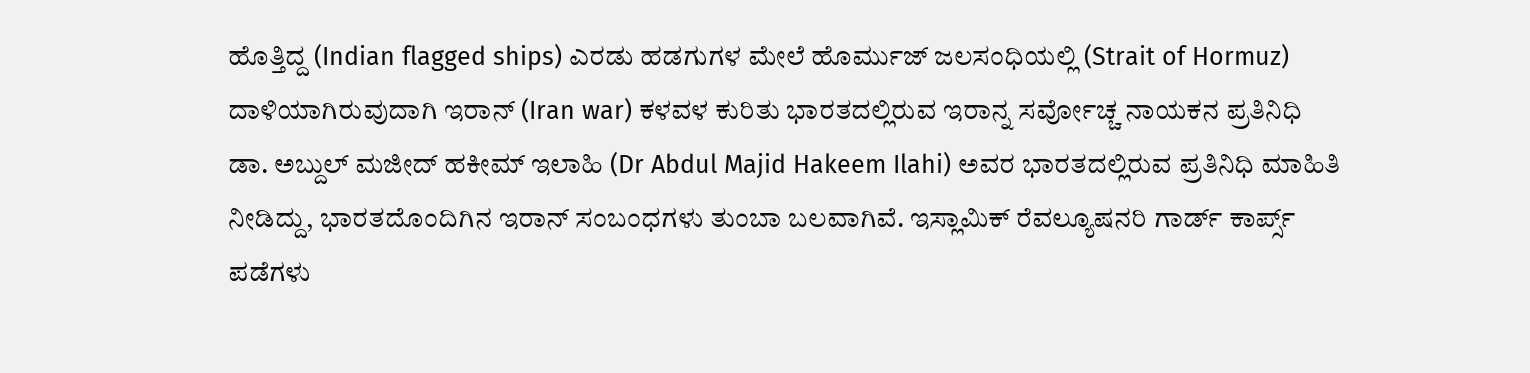ಹೊತ್ತಿದ್ದ (Indian flagged ships) ಎರಡು ಹಡಗುಗಳ ಮೇಲೆ ಹೊರ್ಮುಜ್ ಜಲಸಂಧಿಯಲ್ಲಿ (Strait of Hormuz) ದಾಳಿಯಾಗಿರುವುದಾಗಿ ಇರಾನ್ (Iran war) ಕಳವಳ ಕುರಿತು ಭಾರತದಲ್ಲಿರುವ ಇರಾನ್ನ ಸರ್ವೋಚ್ಚ ನಾಯಕನ ಪ್ರತಿನಿಧಿ ಡಾ. ಅಬ್ದುಲ್ ಮಜೀದ್ ಹಕೀಮ್ ಇಲಾಹಿ (Dr Abdul Majid Hakeem Ilahi) ಅವರ ಭಾರತದಲ್ಲಿರುವ ಪ್ರತಿನಿಧಿ ಮಾಹಿತಿ ನೀಡಿದ್ದು, ಭಾರತದೊಂದಿಗಿನ ಇರಾನ್ ಸಂಬಂಧಗಳು ತುಂಬಾ ಬಲವಾಗಿವೆ. ಇಸ್ಲಾಮಿಕ್ ರೆವಲ್ಯೂಷನರಿ ಗಾರ್ಡ್ ಕಾರ್ಪ್ಸ್ ಪಡೆಗಳು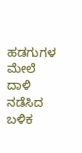ಹಡಗುಗಳ ಮೇಲೆ ದಾಳಿ ನಡೆಸಿದ ಬಳಿಕ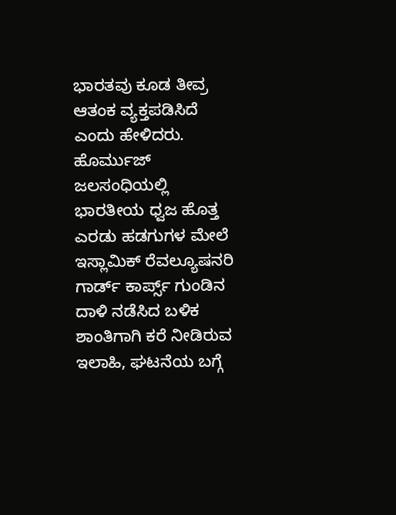ಭಾರತವು ಕೂಡ ತೀವ್ರ ಆತಂಕ ವ್ಯಕ್ತಪಡಿಸಿದೆ ಎಂದು ಹೇಳಿದರು.
ಹೊರ್ಮುಜ್ ಜಲಸಂಧಿಯಲ್ಲಿ ಭಾರತೀಯ ಧ್ವಜ ಹೊತ್ತ ಎರಡು ಹಡಗುಗಳ ಮೇಲೆ ಇಸ್ಲಾಮಿಕ್ ರೆವಲ್ಯೂಷನರಿ ಗಾರ್ಡ್ ಕಾರ್ಪ್ಸ್ ಗುಂಡಿನ ದಾಳಿ ನಡೆಸಿದ ಬಳಿಕ ಶಾಂತಿಗಾಗಿ ಕರೆ ನೀಡಿರುವ ಇಲಾಹಿ, ಘಟನೆಯ ಬಗ್ಗೆ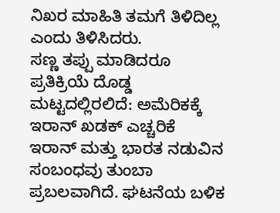ನಿಖರ ಮಾಹಿತಿ ತಮಗೆ ತಿಳಿದಿಲ್ಲ ಎಂದು ತಿಳಿಸಿದರು.
ಸಣ್ಣ ತಪ್ಪು ಮಾಡಿದರೂ ಪ್ರತಿಕ್ರಿಯೆ ದೊಡ್ಡ ಮಟ್ಟದಲ್ಲಿರಲಿದೆ: ಅಮೆರಿಕಕ್ಕೆ ಇರಾನ್ ಖಡಕ್ ಎಚ್ಚರಿಕೆ
ಇರಾನ್ ಮತ್ತು ಭಾರತ ನಡುವಿನ ಸಂಬಂಧವು ತುಂಬಾ ಪ್ರಬಲವಾಗಿದೆ. ಘಟನೆಯ ಬಳಿಕ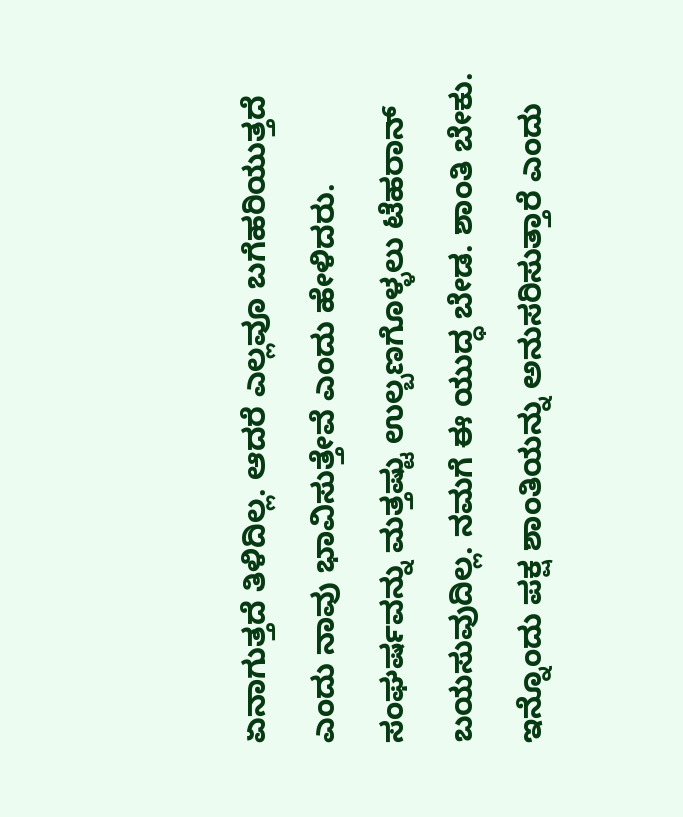ಏನಾಗುತ್ತದೆ ತಿಳಿದಿಲ್ಲ. ಆದರೆ ಎಲ್ಲವೂ ಬಗೆಹರಿಯುತ್ತದೆ ಎಂದು ನಾವು ಭಾವಿಸುತ್ತೇವೆ ಎಂದು ಹೇಳಿದರು.
ಸಂಘರ್ಷವನ್ನು ಮತ್ತಷ್ಟು ಉಲ್ಬಣಗೊಳ್ಳಲು ಟೆಹರಾನ್ ಬಯಸುವುದಿಲ್ಲ. ನಮಗೆ ಈ ಯುದ್ಧ ಬೇಡ. ಶಾಂತಿ ಬೇಕು. ಇನ್ನೊಂದು ಪಕ್ಷ ಶಾಂತಿಯನ್ನು ಅನುಸರಿಸುತ್ತಾರೆ ಎಂದು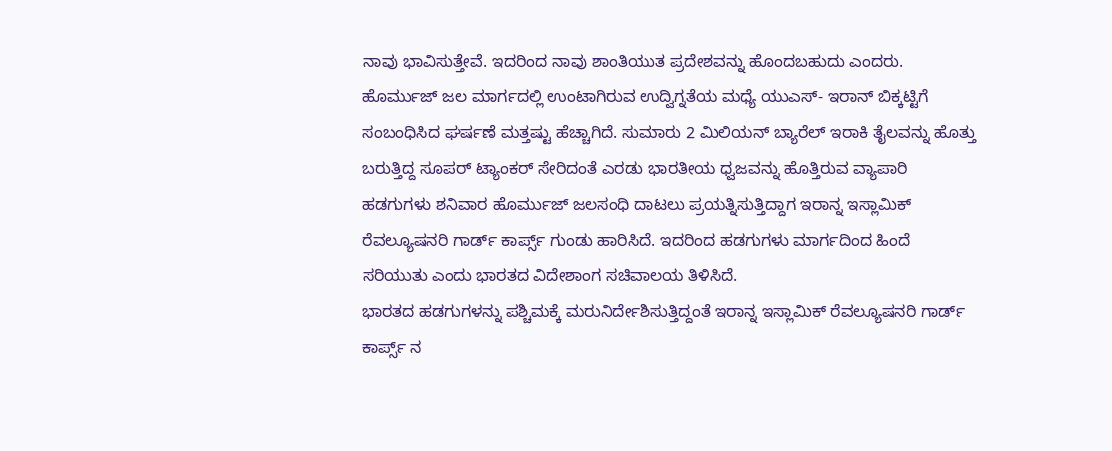ನಾವು ಭಾವಿಸುತ್ತೇವೆ. ಇದರಿಂದ ನಾವು ಶಾಂತಿಯುತ ಪ್ರದೇಶವನ್ನು ಹೊಂದಬಹುದು ಎಂದರು.
ಹೊರ್ಮುಜ್ ಜಲ ಮಾರ್ಗದಲ್ಲಿ ಉಂಟಾಗಿರುವ ಉದ್ವಿಗ್ನತೆಯ ಮಧ್ಯೆ ಯುಎಸ್- ಇರಾನ್ ಬಿಕ್ಕಟ್ಟಿಗೆ ಸಂಬಂಧಿಸಿದ ಘರ್ಷಣೆ ಮತ್ತಷ್ಟು ಹೆಚ್ಚಾಗಿದೆ. ಸುಮಾರು 2 ಮಿಲಿಯನ್ ಬ್ಯಾರೆಲ್ ಇರಾಕಿ ತೈಲವನ್ನು ಹೊತ್ತು ಬರುತ್ತಿದ್ದ ಸೂಪರ್ ಟ್ಯಾಂಕರ್ ಸೇರಿದಂತೆ ಎರಡು ಭಾರತೀಯ ಧ್ವಜವನ್ನು ಹೊತ್ತಿರುವ ವ್ಯಾಪಾರಿ ಹಡಗುಗಳು ಶನಿವಾರ ಹೊರ್ಮುಜ್ ಜಲಸಂಧಿ ದಾಟಲು ಪ್ರಯತ್ನಿಸುತ್ತಿದ್ದಾಗ ಇರಾನ್ನ ಇಸ್ಲಾಮಿಕ್ ರೆವಲ್ಯೂಷನರಿ ಗಾರ್ಡ್ ಕಾರ್ಪ್ಸ್ ಗುಂಡು ಹಾರಿಸಿದೆ. ಇದರಿಂದ ಹಡಗುಗಳು ಮಾರ್ಗದಿಂದ ಹಿಂದೆ ಸರಿಯುತು ಎಂದು ಭಾರತದ ವಿದೇಶಾಂಗ ಸಚಿವಾಲಯ ತಿಳಿಸಿದೆ.
ಭಾರತದ ಹಡಗುಗಳನ್ನು ಪಶ್ಚಿಮಕ್ಕೆ ಮರುನಿರ್ದೇಶಿಸುತ್ತಿದ್ದಂತೆ ಇರಾನ್ನ ಇಸ್ಲಾಮಿಕ್ ರೆವಲ್ಯೂಷನರಿ ಗಾರ್ಡ್ ಕಾರ್ಪ್ಸ್ ನ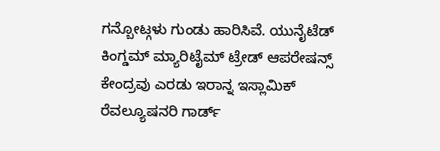ಗನ್ಬೋಟ್ಗಳು ಗುಂಡು ಹಾರಿಸಿವೆ. ಯುನೈಟೆಡ್ ಕಿಂಗ್ಡಮ್ ಮ್ಯಾರಿಟೈಮ್ ಟ್ರೇಡ್ ಆಪರೇಷನ್ಸ್ ಕೇಂದ್ರವು ಎರಡು ಇರಾನ್ನ ಇಸ್ಲಾಮಿಕ್ ರೆವಲ್ಯೂಷನರಿ ಗಾರ್ಡ್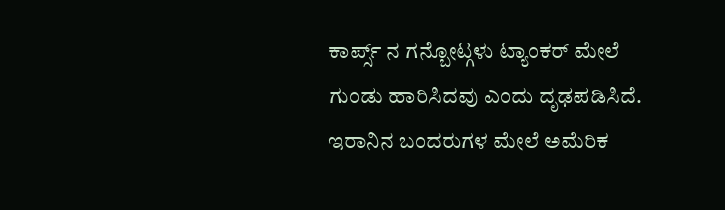ಕಾರ್ಪ್ಸ್ ನ ಗನ್ಬೋಟ್ಗಳು ಟ್ಯಾಂಕರ್ ಮೇಲೆ ಗುಂಡು ಹಾರಿಸಿದವು ಎಂದು ದೃಢಪಡಿಸಿದೆ.
ಇರಾನಿನ ಬಂದರುಗಳ ಮೇಲೆ ಅಮೆರಿಕ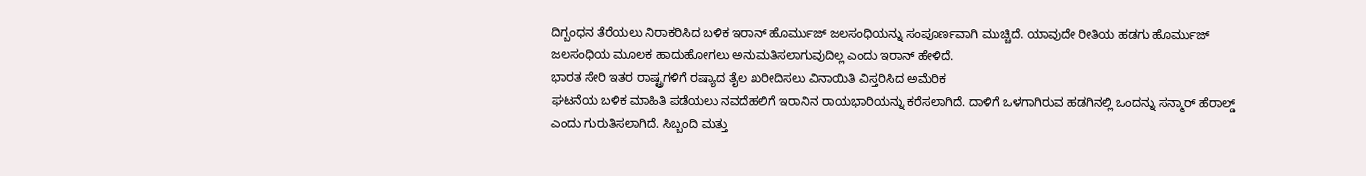ದಿಗ್ಬಂಧನ ತೆರೆಯಲು ನಿರಾಕರಿಸಿದ ಬಳಿಕ ಇರಾನ್ ಹೊರ್ಮುಜ್ ಜಲಸಂಧಿಯನ್ನು ಸಂಪೂರ್ಣವಾಗಿ ಮುಚ್ಚಿದೆ. ಯಾವುದೇ ರೀತಿಯ ಹಡಗು ಹೊರ್ಮುಜ್ ಜಲಸಂಧಿಯ ಮೂಲಕ ಹಾದುಹೋಗಲು ಅನುಮತಿಸಲಾಗುವುದಿಲ್ಲ ಎಂದು ಇರಾನ್ ಹೇಳಿದೆ.
ಭಾರತ ಸೇರಿ ಇತರ ರಾಷ್ಟ್ರಗಳಿಗೆ ರಷ್ಯಾದ ತೈಲ ಖರೀದಿಸಲು ವಿನಾಯಿತಿ ವಿಸ್ತರಿಸಿದ ಅಮೆರಿಕ
ಘಟನೆಯ ಬಳಿಕ ಮಾಹಿತಿ ಪಡೆಯಲು ನವದೆಹಲಿಗೆ ಇರಾನಿನ ರಾಯಭಾರಿಯನ್ನು ಕರೆಸಲಾಗಿದೆ. ದಾಳಿಗೆ ಒಳಗಾಗಿರುವ ಹಡಗಿನಲ್ಲಿ ಒಂದನ್ನು ಸನ್ಮಾರ್ ಹೆರಾಲ್ಡ್ ಎಂದು ಗುರುತಿಸಲಾಗಿದೆ. ಸಿಬ್ಬಂದಿ ಮತ್ತು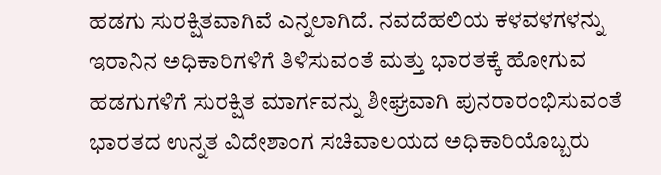ಹಡಗು ಸುರಕ್ಷಿತವಾಗಿವೆ ಎನ್ನಲಾಗಿದೆ. ನವದೆಹಲಿಯ ಕಳವಳಗಳನ್ನು ಇರಾನಿನ ಅಧಿಕಾರಿಗಳಿಗೆ ತಿಳಿಸುವಂತೆ ಮತ್ತು ಭಾರತಕ್ಕೆ ಹೋಗುವ ಹಡಗುಗಳಿಗೆ ಸುರಕ್ಷಿತ ಮಾರ್ಗವನ್ನು ಶೀಘ್ರವಾಗಿ ಪುನರಾರಂಭಿಸುವಂತೆ ಭಾರತದ ಉನ್ನತ ವಿದೇಶಾಂಗ ಸಚಿವಾಲಯದ ಅಧಿಕಾರಿಯೊಬ್ಬರು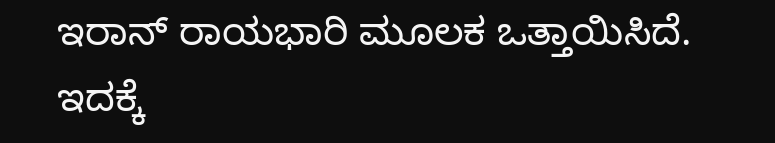ಇರಾನ್ ರಾಯಭಾರಿ ಮೂಲಕ ಒತ್ತಾಯಿಸಿದೆ. ಇದಕ್ಕೆ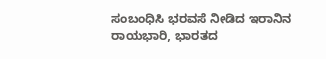ಸಂಬಂಧಿಸಿ ಭರವಸೆ ನೀಡಿದ ಇರಾನಿನ ರಾಯಭಾರಿ, ಭಾರತದ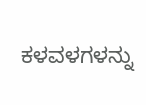ಕಳವಳಗಳನ್ನು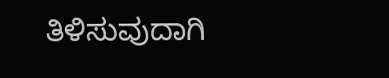ತಿಳಿಸುವುದಾಗಿ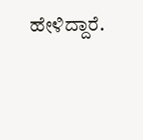ಹೇಳಿದ್ದಾರೆ.